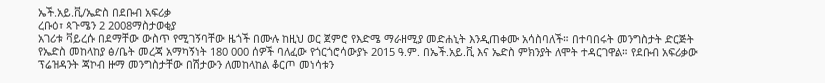ኤች.አይ.ቪ/ኤድስ በደቡብ አፍሪቃ
ረቡዕ፣ ጳጉሜን 2 2008ማስታወቂያ
አገሪቱ ቫይረሱ በደማቸው ውስጥ የሚገኝባቸው ዜጎች በሙሉ ከዚህ ወር ጀምሮ የእድሜ ማራዘሚያ መድሐኒት እንዲጠቀሙ አሳስባለች። በተባበሩት መንግስታት ድርጅት የኤድስ መከላከያ ፅ/ቤት መረጃ አማካኝነት 180 000 ሰዎች ባለፈው የጎርጎሮሳውያኑ 2015 ዓ.ም. በኤች.አይ.ቪ እና ኤድስ ምክንያት ለሞት ተዳርገዋል። የደቡብ አፍሪቃው ፕሬዝዳንት ጃኮብ ዙማ መንግስታቸው በሽታውን ለመከላከል ቆርጦ መነሳቱን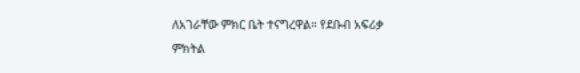ለአገራቸው ምክር ቤት ተናግረዋል። የደቡብ አፍሪቃ ምክትል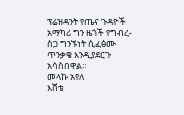ፕሬዝዳንት የጤና ጉዳዮች አማካሪ ግን ዜጎች የግብረ-ስጋ ግንኙነት ሲፈፅሙ ጥንቃቄ እንዲያደርጉ አሳስበዋል።
መላኩ አየለ
እሸቴ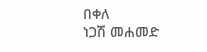በቀለ
ነጋሽ መሐመድ